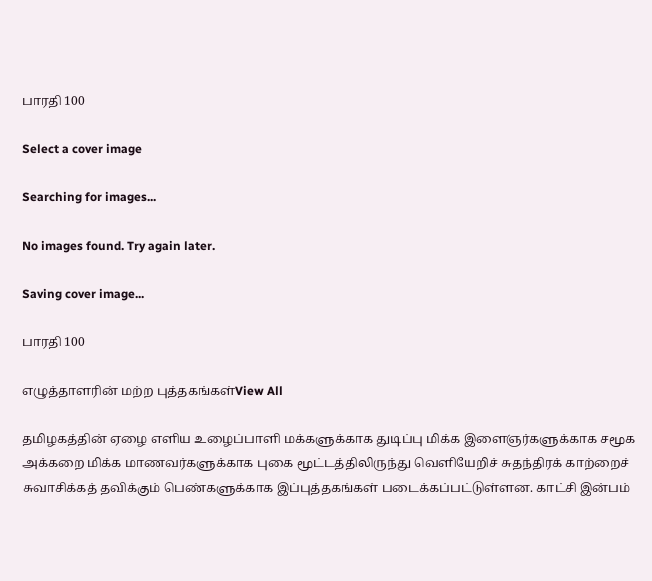பாரதி 100

Select a cover image

Searching for images...

No images found. Try again later.

Saving cover image...

பாரதி 100

எழுத்தாளரின் மற்ற புத்தகங்கள்View All

தமிழகத்தின் ஏழை எளிய உழைப்பாளி மக்களுக்காக துடிப்பு மிக்க இளைஞர்களுக்காக சமூக அக்கறை மிக்க மாணவர்களுக்காக புகை மூட்டத்திலிருந்து வெளியேறிச் சுதந்திரக் காற்றைச் சுவாசிக்கத் தவிக்கும் பெண்களுக்காக இப்புத்தகங்கள் படைக்கப்பட்டுள்ளன. காட்சி இன்பம்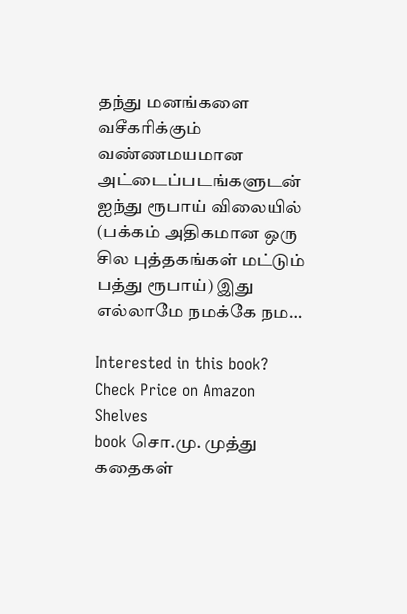தந்து மனங்களை வசீகரிக்கும் வண்ணமயமான அட்டைப்படங்களுடன் ஐந்து ரூபாய் விலையில் (பக்கம் அதிகமான ஒரு சில புத்தகங்கள் மட்டும் பத்து ரூபாய்) இது எல்லாமே நமக்கே நம…

Interested in this book? Check Price on Amazon
Shelves
book சொ.மு. முத்து கதைகள்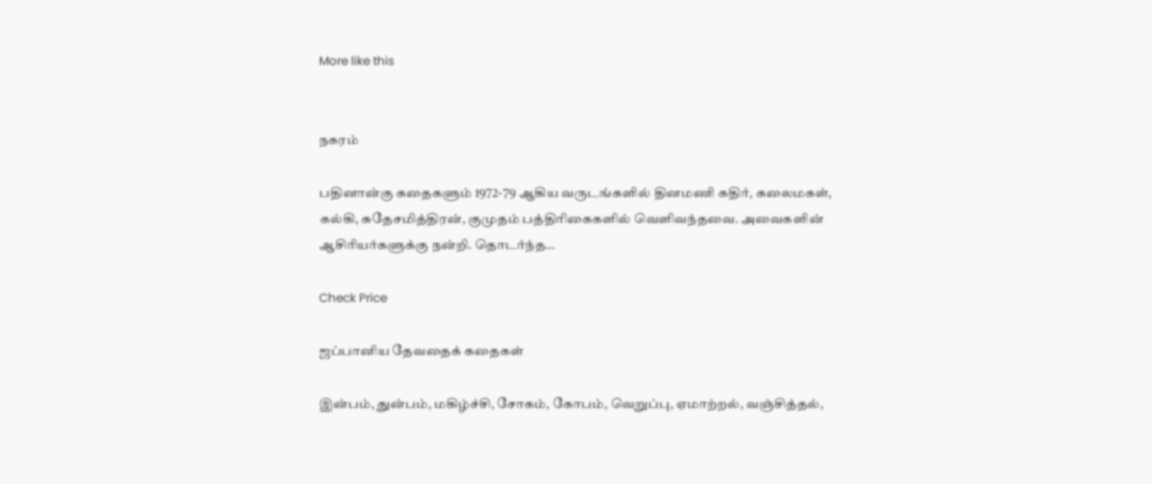More like this


நகரம்

பதினான்கு கதைகளும் 1972-79 ஆகிய வருடங்களில் தினமணி கதிர், கலைமகள், கல்கி, சுதேசமித்திரன், குமுதம் பத்திரிகைகளில் வெளிவந்தவை. அவைகளின் ஆசிரியர்களுக்கு நன்றி. தொடர்ந்த…

Check Price

ஜப்பானிய தேவதைக் கதைகள்

இன்பம், துன்பம், மகிழ்ச்சி, சோகம், கோபம், வெறுப்பு, ஏமாற்றல், வஞ்சித்தல்,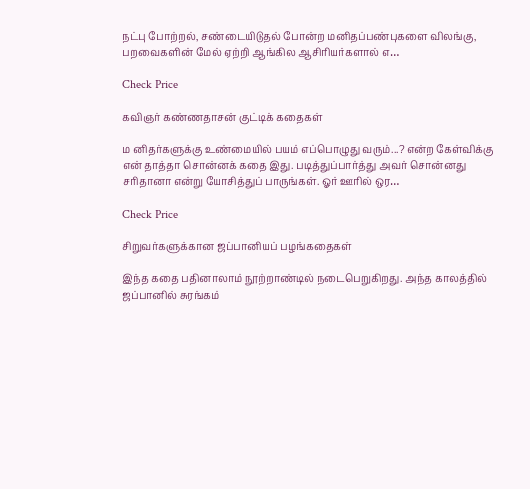நட்பு போற்றல், சண்டையிடுதல் போன்ற மனிதப்பண்புகளை விலங்கு, பறவைகளின் மேல் ஏற்றி ஆங்கில ஆசிரியர்களால் எ…

Check Price

கவிஞர் கண்ணதாசன் குட்டிக் கதைகள்

ம னிதர்களுக்கு உண்மையில் பயம் எப்பொழுது வரும்...? என்ற கேள்விக்கு என் தாத்தா சொன்னக் கதை இது. படித்துப்பார்த்து அவர் சொன்னது சரிதானா என்று யோசித்துப் பாருங்கள். ஓர் ஊரில் ஒர…

Check Price

சிறுவர்களுக்கான ஜப்பானியப் பழங்கதைகள்

இந்த கதை பதினாலாம் நூற்றாண்டில் நடைபெறுகிறது. அந்த காலத்தில் ஜப்பானில் சுரங்கம்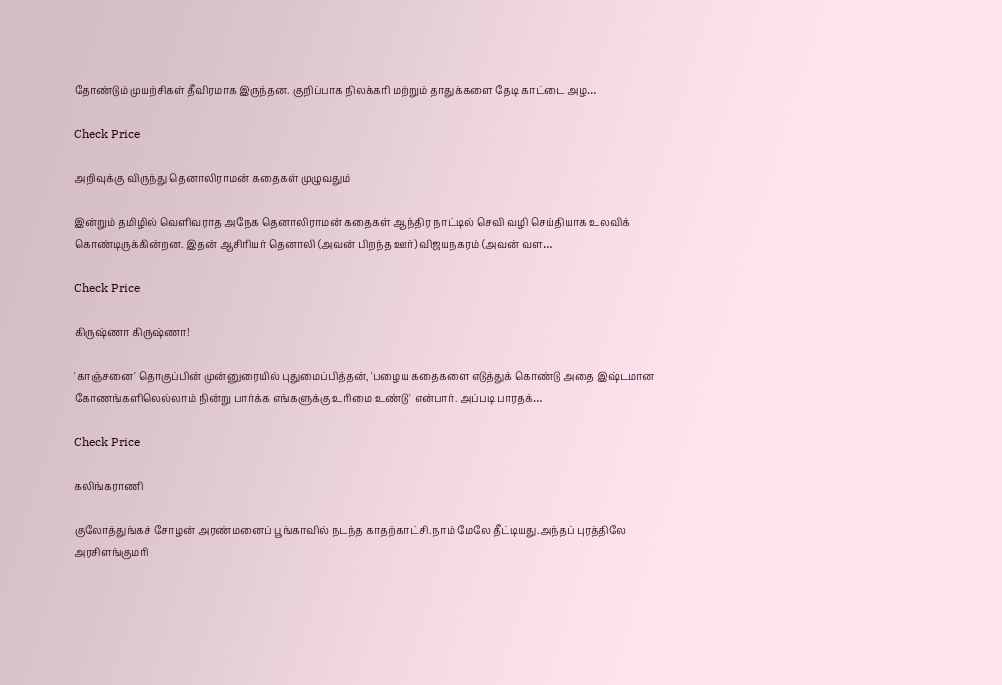தோண்டும் முயற்சிகள் தீவிரமாக இருந்தன. குறிப்பாக நிலக்கரி மற்றும் தாதுக்களை தேடி காட்டை அழ…

Check Price

அறிவுக்கு விருந்து தெனாலிராமன் கதைகள் முழுவதும்

இன்றும் தமிழில் வெளிவராத அநேக தெனாலிராமன் கதைகள் ஆந்திர நாட்டில் செவி வழி செய்தியாக உலவிக் கொண்டிருக்கின்றன. இதன் ஆசிரியர் தெனாலி (அவன் பிறந்த ஊர்) விஜயநகரம் (அவன் வள…

Check Price

கிருஷ்ணா கிருஷ்ணா!

'காஞ்சனை' தொகுப்பின் முன்னுரையில் புதுமைப்பித்தன், 'பழைய கதைகளை எடுத்துக் கொண்டு அதை இஷ்டமான கோணங்களிலெல்லாம் நின்று பார்க்க எங்களுக்கு உரிமை உண்டு' என்பார். அப்படி பாரதக்…

Check Price

கலிங்கராணி

குலோத்துங்கச் சோழன் அரண்மனைப் பூங்காவில் நடந்த காதற்காட்சி.நாம் மேலே தீட்டியது.அந்தப் புரத்திலே அரசிளங்குமரி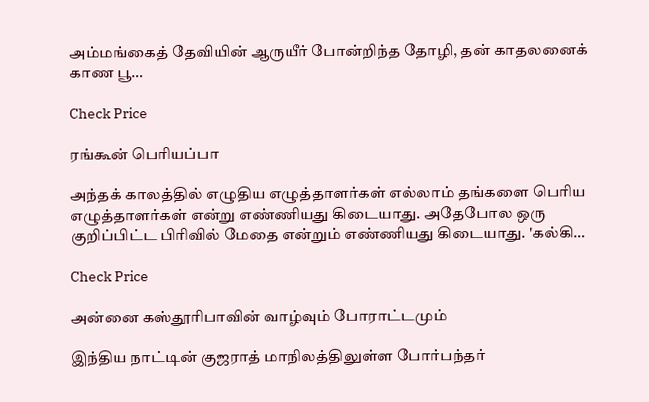அம்மங்கைத் தேவியின் ஆருயீர் போன்றிந்த தோழி, தன் காதலனைக் காண பூ…

Check Price

ரங்கூன் பெரியப்பா

அந்தக் காலத்தில் எழுதிய எழுத்தாளர்கள் எல்லாம் தங்களை பெரிய எழுத்தாளர்கள் என்று எண்ணியது கிடையாது. அதேபோல ஒரு குறிப்பிட்ட பிரிவில் மேதை என்றும் எண்ணியது கிடையாது. 'கல்கி…

Check Price

அன்னை கஸ்தூரிபாவின் வாழ்வும் போராட்டமும்

இந்திய நாட்டின் குஜராத் மாநிலத்திலுள்ள போர்பந்தர்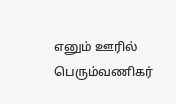எனும் ஊரில் பெரும்வணிகர்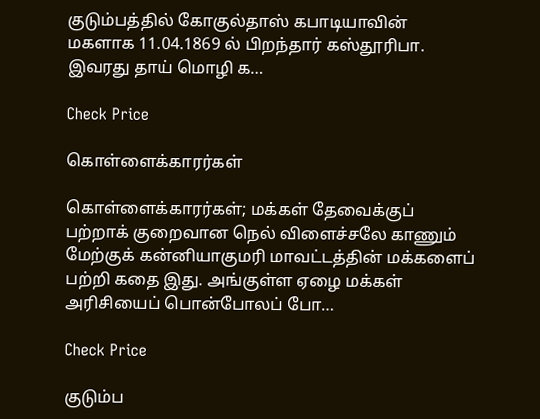குடும்பத்தில் கோகுல்தாஸ் கபாடியாவின் மகளாக 11.04.1869 ல் பிறந்தார் கஸ்தூரிபா. இவரது தாய் மொழி க…

Check Price

கொள்ளைக்காரர்கள்

கொள்ளைக்காரர்கள்; மக்கள் தேவைக்குப் பற்றாக் குறைவான நெல் விளைச்சலே காணும் மேற்குக் கன்னியாகுமரி மாவட்டத்தின் மக்களைப் பற்றி கதை இது. அங்குள்ள ஏழை மக்கள் அரிசியைப் பொன்போலப் போ…

Check Price

குடும்ப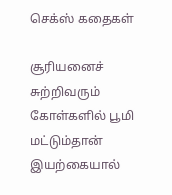செக்ஸ் கதைகள்

சூரியனைச் சுற்றிவரும் கோள்களில் பூமி மட்டும்தான் இயற்கையால்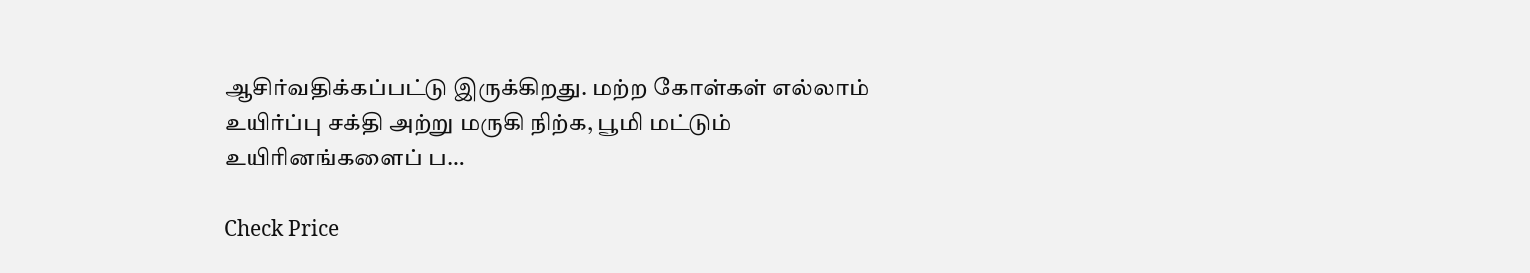ஆசிர்வதிக்கப்பட்டு இருக்கிறது. மற்ற கோள்கள் எல்லாம் உயிர்ப்பு சக்தி அற்று மருகி நிற்க, பூமி மட்டும் உயிரினங்களைப் ப…

Check Price